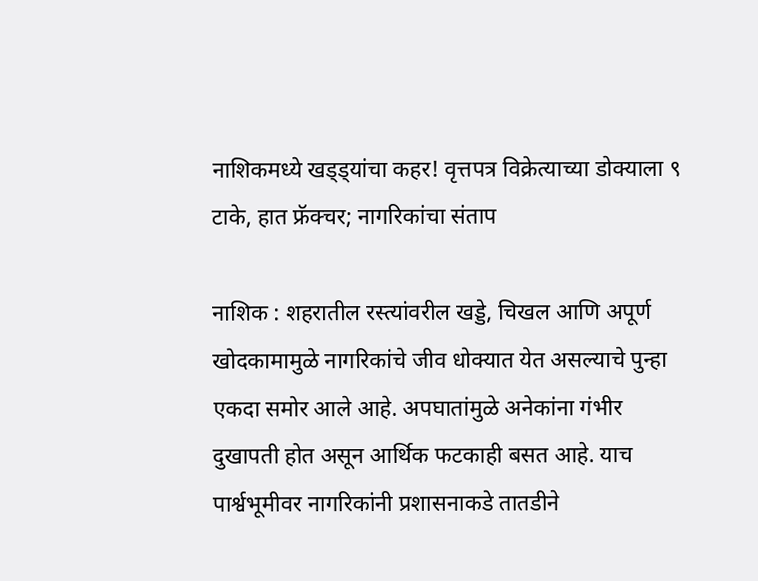नाशिकमध्ये खड्ड्यांचा कहर! वृत्तपत्र विक्रेत्याच्या डोक्याला ९ टाके, हात फ्रॅक्चर; नागरिकांचा संताप

नाशिक : शहरातील रस्त्यांवरील खड्डे, चिखल आणि अपूर्ण खोदकामामुळे नागरिकांचे जीव धोक्यात येत असल्याचे पुन्हा एकदा समोर आले आहे. अपघातांमुळे अनेकांना गंभीर दुखापती होत असून आर्थिक फटकाही बसत आहे. याच पार्श्वभूमीवर नागरिकांनी प्रशासनाकडे तातडीने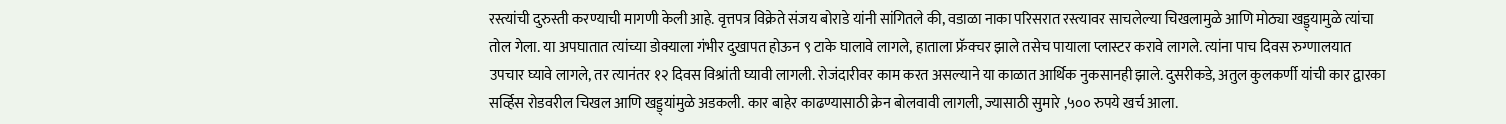रस्त्यांची दुरुस्ती करण्याची मागणी केली आहे. वृत्तपत्र विक्रेते संजय बोराडे यांनी सांगितले की, वडाळा नाका परिसरात रस्त्यावर साचलेल्या चिखलामुळे आणि मोठ्या खड्ड्यामुळे त्यांचा तोल गेला. या अपघातात त्यांच्या डोक्याला गंभीर दुखापत होऊन ९ टाके घालावे लागले, हाताला फ्रॅक्चर झाले तसेच पायाला प्लास्टर करावे लागले. त्यांना पाच दिवस रुग्णालयात उपचार घ्यावे लागले, तर त्यानंतर १२ दिवस विश्रांती घ्यावी लागली. रोजंदारीवर काम करत असल्याने या काळात आर्थिक नुकसानही झाले. दुसरीकडे, अतुल कुलकर्णी यांची कार द्वारका सर्व्हिस रोडवरील चिखल आणि खड्ड्यांमुळे अडकली. कार बाहेर काढण्यासाठी क्रेन बोलवावी लागली, ज्यासाठी सुमारे ,५०० रुपये खर्च आला.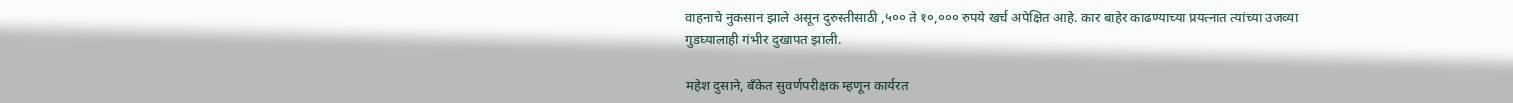वाहनाचे नुकसान झाले असून दुरुस्तीसाठी ,५०० ते १०,००० रुपये खर्च अपेक्षित आहे. कार बाहेर काढण्याच्या प्रयत्नात त्यांच्या उजव्या गुडघ्यालाही गंभीर दुखापत झाली.

महेश दुसाने, बँकेत सुवर्णपरीक्षक म्हणून कार्यरत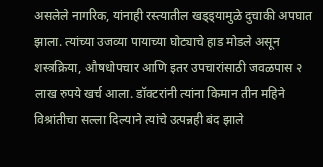असलेले नागरिक, यांनाही रस्त्यातील खड्ड्यामुळे दुचाकी अपघात झाला. त्यांच्या उजव्या पायाच्या घोट्याचे हाड मोडले असून शस्त्रक्रिया, औषधोपचार आणि इतर उपचारांसाठी जवळपास २ लाख रुपये खर्च आला. डॉक्टरांनी त्यांना किमान तीन महिने विश्रांतीचा सल्ला दिल्याने त्यांचे उत्पन्नही बंद झाले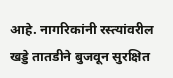आहे. नागरिकांनी रस्त्यांवरील खड्डे तातडीने बुजवून सुरक्षित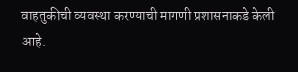वाहतुकीची व्यवस्था करण्याची मागणी प्रशासनाकडे केली आहे.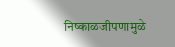निष्काळजीपणामुळे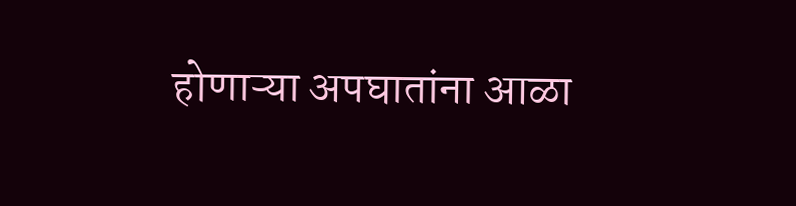होणाऱ्या अपघातांना आळा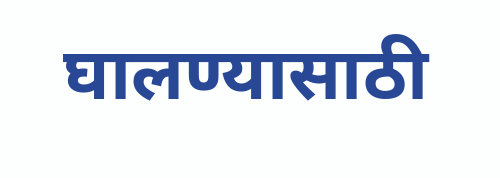घालण्यासाठी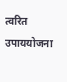त्वरित उपाययोजना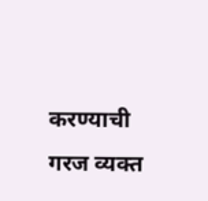करण्याची गरज व्यक्त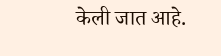केली जात आहे.